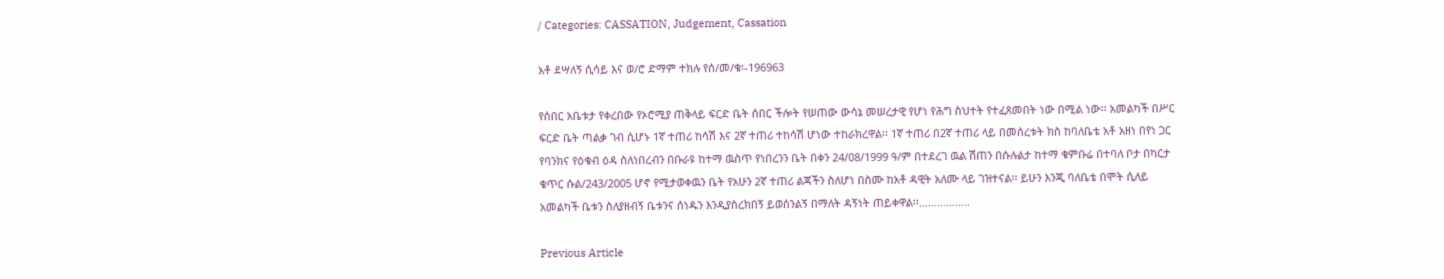/ Categories: CASSATION, Judgement, Cassation

አቶ ደሣለኝ ሲሳይ እና ወ/ሮ ድማም ተክሉ የሰ/መ/ቁ፡-196963

የሰበር አቤቱታ የቀረበው የኦሮሚያ ጠቅላይ ፍርድ ቤት ሰበር ችሎት የሠጠው ውሳኔ መሠረታዊ የሆነ የሕግ ስህተት የተፈጸመበት ነው በሚል ነው፡፡ አመልካች በሥር ፍርድ ቤት ጣልቃ ገብ ሲሆኑ 1ኛ ተጠሪ ከሳሽ እና 2ኛ ተጠሪ ተከሳሽ ሆነው ተከራክረዋል፡፡ 1ኛ ተጠሪ በ2ኛ ተጠሪ ላይ በመሰረቱት ክስ ከባለቤቴ አቶ አዘነ በየነ ጋር የባንክና የዕቁብ ዕዳ ስለነበረብን በቡራዩ ከተማ ዉስጥ የነበረንን ቤት በቀን 24/08/1999 ዓ/ም በተደረገ ዉል ሽጠን በሱሉልታ ከተማ ቁምቡሬ በተባለ ቦታ በካርታ ቁጥር ሱል/243/2005 ሆኖ የሚታወቀዉን ቤት የአሁን 2ኛ ተጠሪ ልጃችን ስለሆነ በስሙ ከአቶ ዳዊት አለሙ ላይ ገዝተናል፡፡ ይሁን እንጂ ባለቤቴ በሞት ሲለይ አመልካች ቤቱን ስለያዘብኝ ቤቱንና ሰነዱን እንዲያስረክበኝ ይወሰንልኝ በማለት ዳኝነት ጠይቀዋል፡፡……………..

Previous Article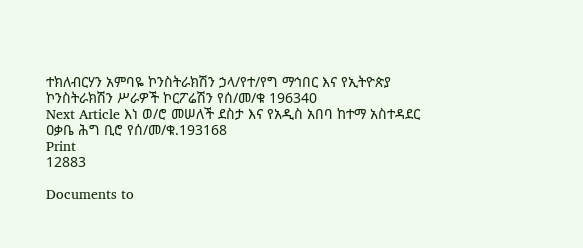ተክለብርሃን አምባዬ ኮንስትራክሽን ኃላ/የተ/የግ ማኅበር እና የኢትዮጵያ ኮንስትራክሽን ሥራዎች ኮርፖሬሽን የሰ/መ/ቁ 196340
Next Article እነ ወ/ሮ መሠለች ደስታ እና የአዲስ አበባ ከተማ አስተዳደር ዐቃቤ ሕግ ቢሮ የሰ/መ/ቁ.193168
Print
12883

Documents to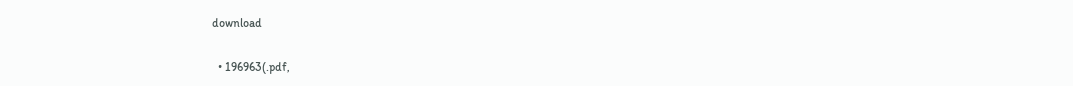download

  • 196963(.pdf,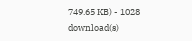749.65 KB) - 1028 download(s)